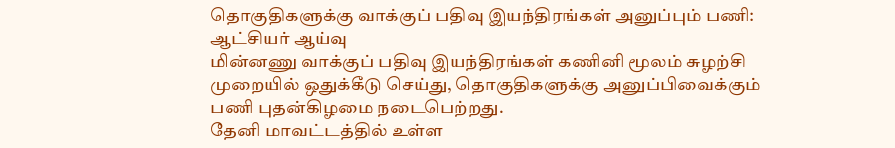தொகுதிகளுக்கு வாக்குப் பதிவு இயந்திரங்கள் அனுப்பும் பணி: ஆட்சியர் ஆய்வு
மின்னணு வாக்குப் பதிவு இயந்திரங்கள் கணினி மூலம் சுழற்சி முறையில் ஒதுக்கீடு செய்து, தொகுதிகளுக்கு அனுப்பிவைக்கும் பணி புதன்கிழமை நடைபெற்றது.
தேனி மாவட்டத்தில் உள்ள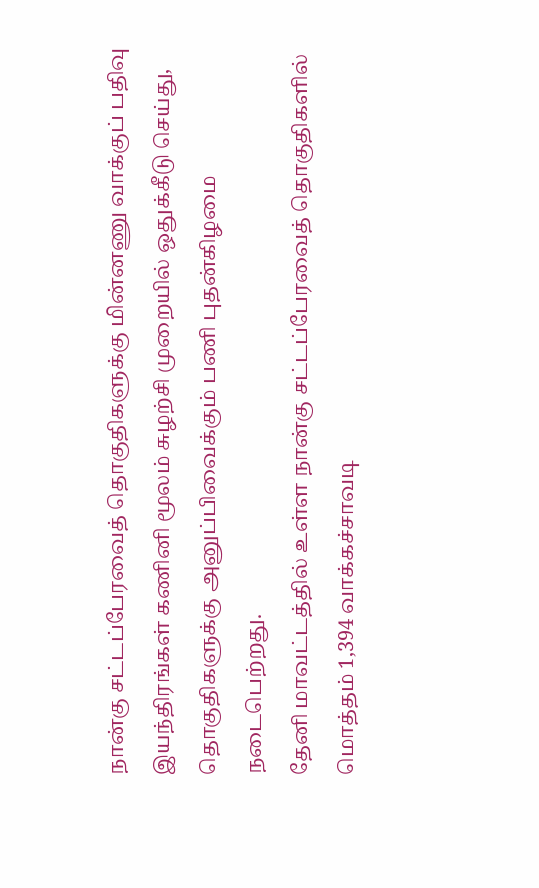நான்கு சட்டப்பேரவைத் தொகுதிகளுக்கு மின்னணு வாக்குப் பதிவு இயந்திரங்கள் கணினி மூலம் சுழற்சி முறையில் ஒதுக்கீடு செய்து, தொகுதிகளுக்கு அனுப்பிவைக்கும் பணி புதன்கிழமை நடைபெற்றது.
தேனி மாவட்டத்தில் உள்ள நான்கு சட்டப்பேரவைத் தொகுதிகளில் மொத்தம் 1,394 வாக்கச்சாவடி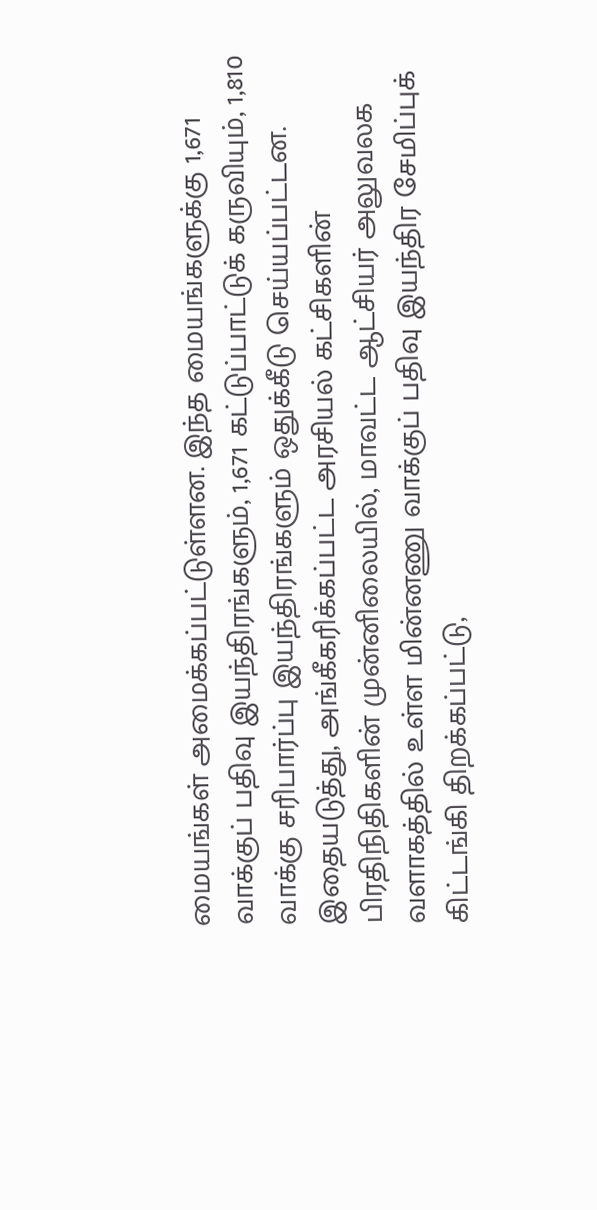மையங்கள் அமைக்கப்பட்டுள்ளன. இந்த மையங்களுக்கு 1,671 வாக்குப் பதிவு இயந்திரங்களும், 1,671 கட்டுப்பாட்டுக் கருவியும், 1,810 வாக்கு சரிபார்ப்பு இயந்திரங்களும் ஒதுக்கீடு செய்யப்பட்டன.
இதையடுத்து, அங்கீகரிக்கப்பட்ட அரசியல் கட்சிகளின் பிரதிநிதிகளின் முன்னிலையில், மாவட்ட ஆட்சியர் அலுவலக வளாகத்தில் உள்ள மின்னணு வாக்குப் பதிவு இயந்திர சேமிப்புக் கிட்டங்கி திறக்கப்பட்டு,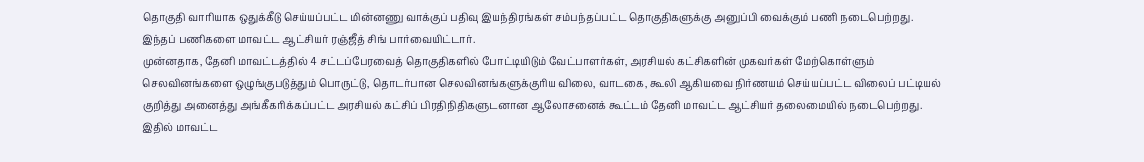தொகுதி வாரியாக ஒதுக்கீடு செய்யப்பட்ட மின்னணு வாக்குப் பதிவு இயந்திரங்கள் சம்பந்தப்பட்ட தொகுதிகளுக்கு அனுப்பி வைக்கும் பணி நடைபெற்றது. இந்தப் பணிகளை மாவட்ட ஆட்சியர் ரஞ்ஜீத் சிங் பார்வையிட்டார்.
முன்னதாக, தேனி மாவட்டத்தில் 4 சட்டப்பேரவைத் தொகுதிகளில் போட்டியிடும் வேட்பாளர்கள், அரசியல் கட்சிகளின் முகவர்கள் மேற்கொள்ளும் செலவினங்களை ஒழுங்குபடுத்தும் பொருட்டு, தொடர்பான செலவினங்களுக்குரிய விலை, வாடகை, கூலி ஆகியவை நிர்ணயம் செய்யப்பட்ட விலைப் பட்டியல் குறித்து அனைத்து அங்கீகரிக்கப்பட்ட அரசியல் கட்சிப் பிரதிநிதிகளுடனான ஆலோசனைக் கூட்டம் தேனி மாவட்ட ஆட்சியர் தலைமையில் நடைபெற்றது.
இதில் மாவட்ட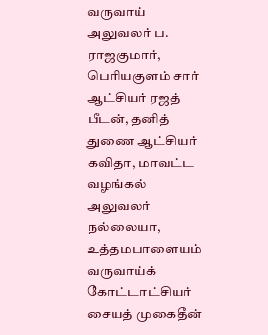வருவாய் அலுவலர் ப. ராஜகுமார், பெரியகுளம் சார் ஆட்சியர் ரஜத் பீடன், தனித் துணை ஆட்சியர் கவிதா, மாவட்ட வழங்கல் அலுவலர் நல்லையா, உத்தமபாளையம் வருவாய்க் கோட்டாட்சியர் சையத் முகைதீன்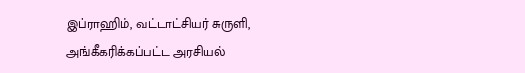இப்ராஹிம், வட்டாட்சியர் சுருளி, அங்கீகரிக்கப்பட்ட அரசியல்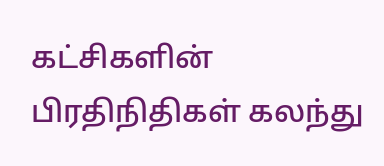கட்சிகளின் பிரதிநிதிகள் கலந்து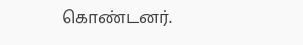கொண்டனர்.